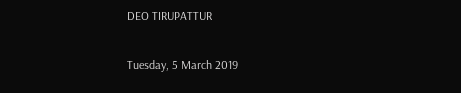DEO TIRUPATTUR

Tuesday, 5 March 2019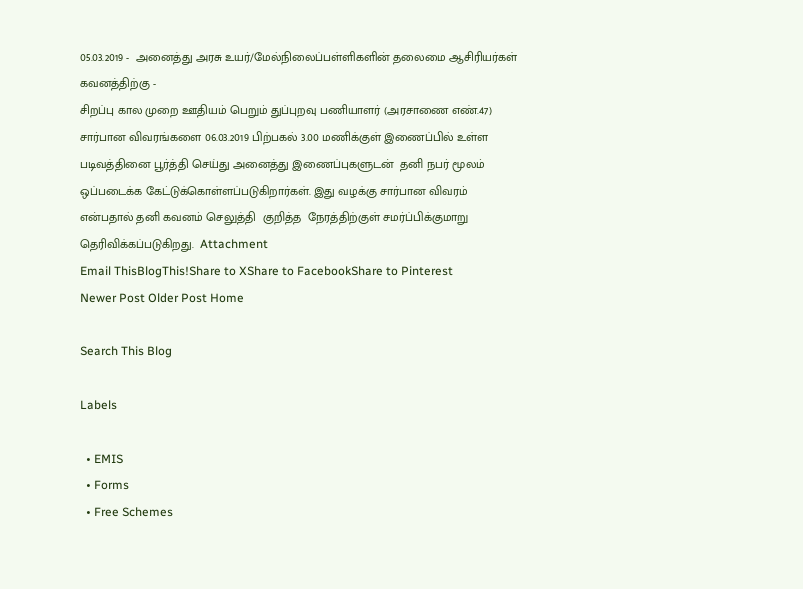05.03.2019 -  அனைத்து அரசு உயர்/மேல்நிலைப்பள்ளிகளின் தலைமை ஆசிரியர்கள் கவனத்திற்கு -
சிறப்பு கால முறை ஊதியம் பெறும் துப்புறவு பணியாளர் (அரசாணை எண்.47)  சார்பான விவரங்களை 06.03.2019 பிற்பகல் 3.00 மணிக்குள் இணைப்பில் உள்ள படிவத்தினை பூர்த்தி செய்து அனைத்து இணைப்புகளுடன்  தனி நபர் மூலம் ஒப்படைக்க கேட்டுக்கொள்ளப்படுகிறார்கள். இது வழக்கு சார்பான விவரம் என்பதால் தனி கவனம் செலுத்தி  குறித்த  நேரத்திற்குள் சமர்ப்பிக்குமாறு தெரிவிக்கப்படுகிறது.  Attachment
Email ThisBlogThis!Share to XShare to FacebookShare to Pinterest
Newer Post Older Post Home

Search This Blog

Labels

  • EMIS
  • Forms
  • Free Schemes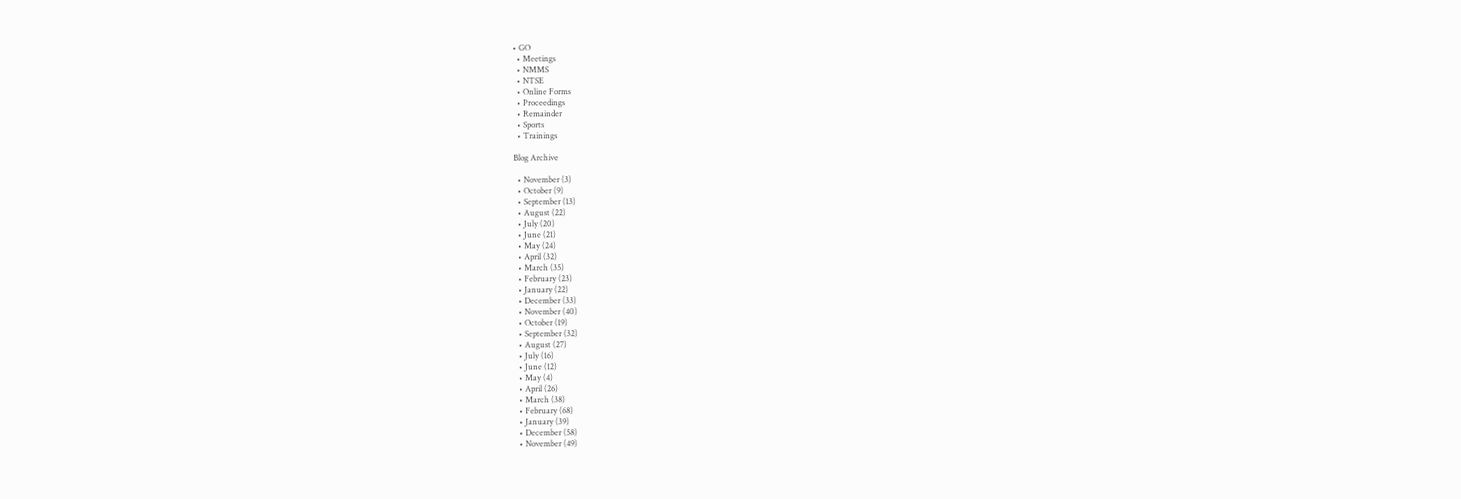• GO
  • Meetings
  • NMMS
  • NTSE
  • Online Forms
  • Proceedings
  • Remainder
  • Sports
  • Trainings

Blog Archive

  • November (3)
  • October (9)
  • September (13)
  • August (22)
  • July (20)
  • June (21)
  • May (24)
  • April (32)
  • March (35)
  • February (23)
  • January (22)
  • December (33)
  • November (40)
  • October (19)
  • September (32)
  • August (27)
  • July (16)
  • June (12)
  • May (4)
  • April (26)
  • March (38)
  • February (68)
  • January (39)
  • December (58)
  • November (49)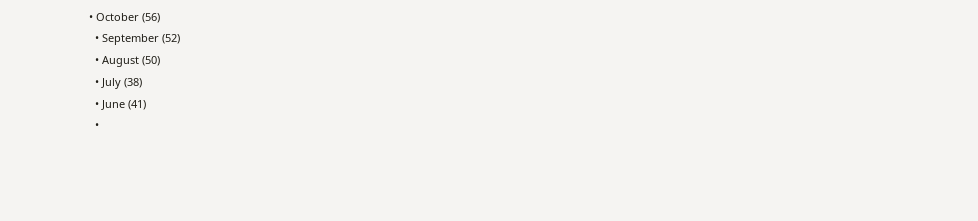• October (56)
  • September (52)
  • August (50)
  • July (38)
  • June (41)
  •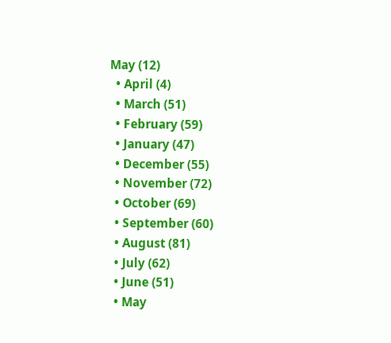May (12)
  • April (4)
  • March (51)
  • February (59)
  • January (47)
  • December (55)
  • November (72)
  • October (69)
  • September (60)
  • August (81)
  • July (62)
  • June (51)
  • May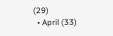(29)
  • April (33)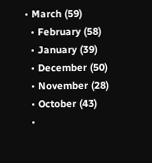• March (59)
  • February (58)
  • January (39)
  • December (50)
  • November (28)
  • October (43)
  •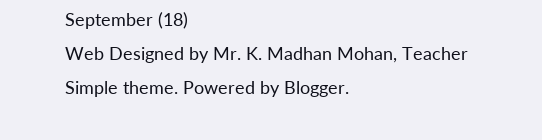September (18)
Web Designed by Mr. K. Madhan Mohan, Teacher
Simple theme. Powered by Blogger.